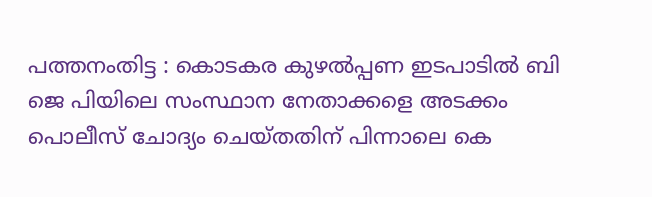പത്തനംതിട്ട : കൊടകര കുഴല്‍പ്പണ ഇടപാടില്‍ ബി ജെ പിയിലെ സംസ്ഥാന നേതാക്കളെ അടക്കം പൊലീസ് ചോദ്യം ചെയ്തതിന് പിന്നാലെ കെ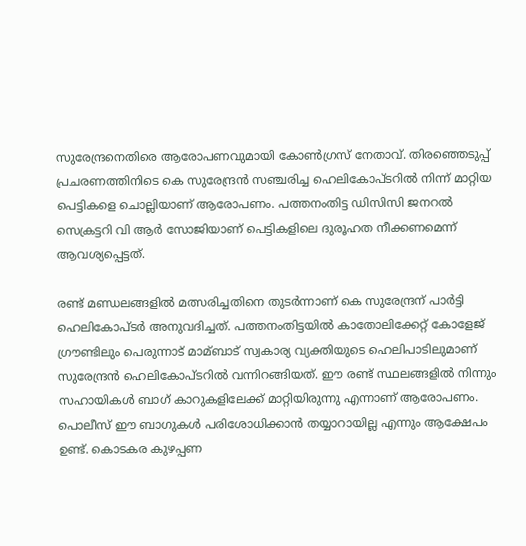സുരേന്ദ്രനെതിരെ ആരോപണവുമായി കോണ്‍ഗ്രസ് നേതാവ്. തിരഞ്ഞെടുപ്പ് പ്രചരണത്തിനിടെ കെ സുരേന്ദ്രന്‍ സഞ്ചരിച്ച ഹെലികോപ്ടറില്‍ നിന്ന് മാറ്റിയ പെട്ടികളെ ചൊല്ലിയാണ് ആരോപണം. പത്തനംതിട്ട ഡിസിസി ജനറല്‍ സെക്രട്ടറി വി ആര്‍ സോജിയാണ് പെട്ടികളിലെ ദുരൂഹത നീക്കണമെന്ന് ആവശ്യപ്പെട്ടത്.

രണ്ട് മണ്ഡലങ്ങളില്‍ മത്സരിച്ചതിനെ തുടര്‍ന്നാണ് കെ സുരേന്ദ്രന് പാര്‍ട്ടി ഹെലികോപ്ടര്‍ അനുവദിച്ചത്. പത്തനംതിട്ടയില്‍ കാതോലിക്കേറ്റ് കോളേജ് ഗ്രൗണ്ടിലും പെരുന്നാട് മാമ്ബാട് സ്വകാര്യ വ്യക്തിയുടെ ഹെലിപാടിലുമാണ് സുരേന്ദ്രന്‍ ഹെലികോപ്ടറില്‍ വന്നിറങ്ങിയത്. ഈ രണ്ട് സ്ഥലങ്ങളില്‍ നിന്നും സഹായികള്‍ ബാഗ് കാറുകളിലേക്ക് മാറ്റിയിരുന്നു എന്നാണ് ആരോപണം. പൊലീസ് ഈ ബാഗുകള്‍ പരിശോധിക്കാന്‍ തയ്യാറായില്ല എന്നും ആക്ഷേപം ഉണ്ട്. കൊടകര കുഴപ്പണ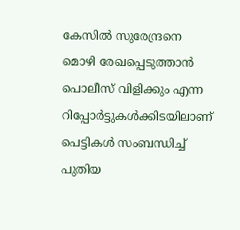കേസില്‍ സുരേന്ദ്രനെ മൊഴി രേഖപ്പെടുത്താന്‍ പൊലീസ് വിളിക്കും എന്ന റിപ്പോര്‍ട്ടുകള്‍ക്കിടയിലാണ് പെട്ടികള്‍ സംബന്ധിച്ച്‌ പുതിയ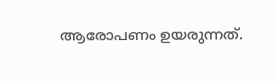ആരോപണം ഉയരുന്നത്.